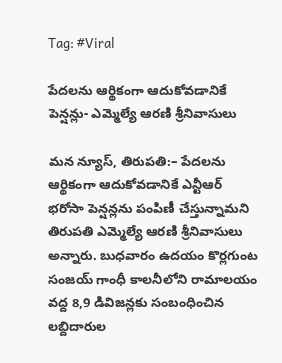Tag: #Viral

పేద‌ల‌ను ఆర్థికంగా ఆదుకోవడానికే పెన్ష‌న్లు- ఎమ్మెల్యే ఆర‌ణి శ్రీనివాసులు

మన న్యూస్, తిరుపతి:– పేద‌ల‌ను ఆర్థికంగా ఆదుకోవడానికే ఎన్టీఆర్ భ‌రోసా పెన్ష‌న్ల‌ను పంపిణీ చేస్తున్నామని తిరుపతి ఎమ్మెల్యే ఆర‌ణి శ్రీనివాసులు అన్నారు. బుధ‌వారం ఉద‌యం కొర్ల‌గుంట సంజ‌య్ గాంధీ కాల‌నీలోని రామాల‌యం వ‌ద్ద 8,9 డివిజ‌న్ల‌కు సంబంధించిన‌ ల‌బ్దిదారుల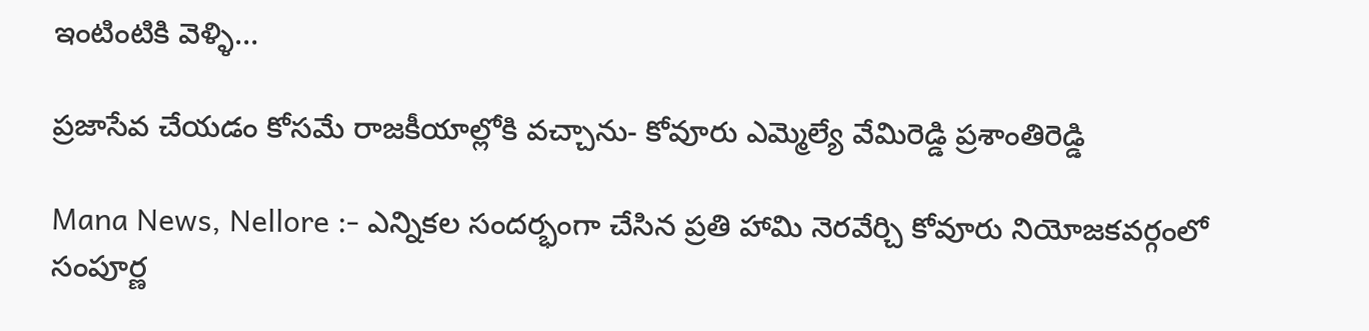ఇంటింటికి వెళ్ళి…

ప్రజాసేవ చేయడం కోసమే రాజకీయాల్లోకి వచ్చాను- కోవూరు ఎమ్మెల్యే వేమిరెడ్డి ప్రశాంతిరెడ్డి

Mana News, Nellore :- ఎన్నికల సందర్భంగా చేసిన ప్రతి హామి నెరవేర్చి కోవూరు నియోజకవర్గంలో సంపూర్ణ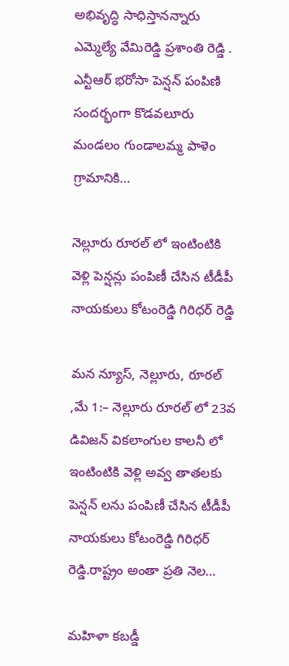అభివృద్ధి సాధిస్తానన్నారు ఎమ్మెల్యే వేమిరెడ్డి ప్రశాంతి రెడ్డి . ఎన్టీఆర్ భరోసా పెన్షన్ పంపిణి సందర్భంగా కొడవలూరు మండలం గుండాలమ్మ పాళెం గ్రామానికి…

నెల్లూరు రూరల్ లో ఇంటింటికి వెళ్లి పెన్షన్లు పంపిణీ చేసిన టీడీపీ నాయకులు కోటంరెడ్డి గిరిధర్ రెడ్డి

మన న్యూస్, నెల్లూరు, రూరల్ ,మే 1:– నెల్లూరు రూరల్ లో 23వ డివిజన్ వికలాంగుల కాలనీ లో ఇంటింటికి వెళ్లి అవ్వ తాతలకు పెన్షన్ లను పంపిణీ చేసిన టీడీపీ నాయకులు కోటంరెడ్డి గిరిధర్ రెడ్డి.రాష్ట్రం అంతా ప్రతి నెల…

మహిళా కబడ్డీ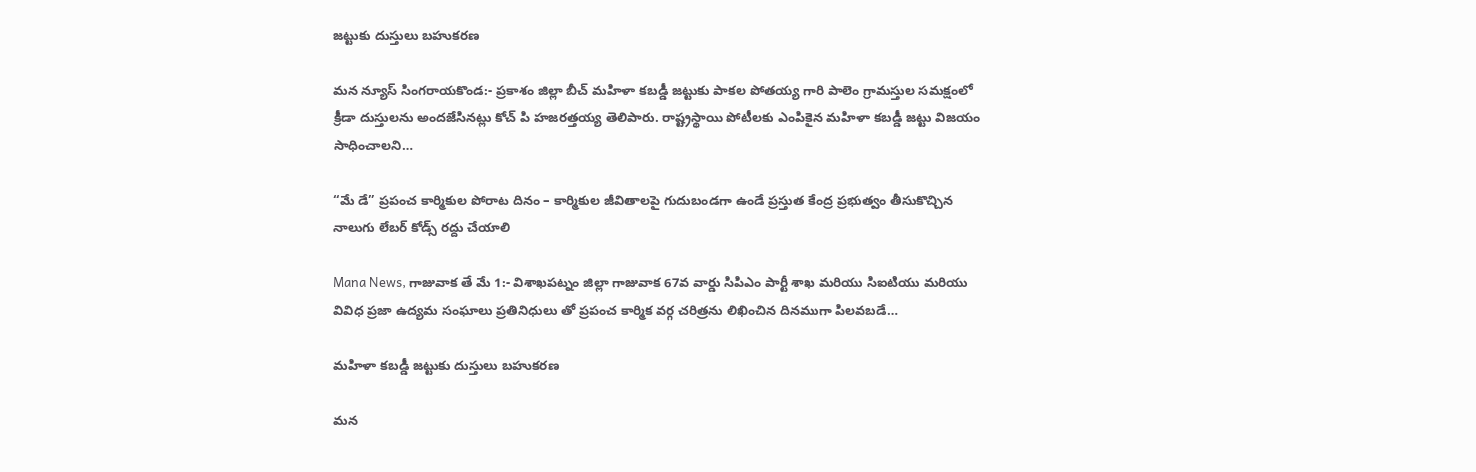జట్టుకు దుస్తులు బహుకరణ

మన న్యూస్ సింగరాయకొండ:- ప్రకాశం జిల్లా బీచ్ మహిళా కబడ్డీ జట్టుకు పాకల పోతయ్య గారి పాలెం గ్రామస్తుల సమక్షంలో క్రీడా దుస్తులను అందజేసినట్లు కోచ్ పి హజరత్తయ్య తెలిపారు. రాష్ట్రస్థాయి పోటీలకు ఎంపికైన మహిళా కబడ్డీ జట్టు విజయం సాధించాలని…

“మే డే” ప్రపంచ కార్మికుల పోరాట దినం – కార్మికుల జీవితాలపై గుదుబండగా ఉండే ప్రస్తుత కేంద్ర ప్రభుత్వం తీసుకొచ్చిన నాలుగు లేబర్ కోడ్స్ రద్దు చేయాలి

Mana News, గాజువాక తే మే 1:- విశాఖపట్నం జిల్లా గాజువాక 67వ వార్డు సిపిఎం పార్టీ శాఖ మరియు సిఐటియు మరియు వివిధ ప్రజా ఉద్యమ సంఘాలు ప్రతినిధులు తో ప్రపంచ కార్మిక వర్గ చరిత్రను లిఖించిన దినముగా పిలవబడే…

మహిళా కబడ్డీ జట్టుకు దుస్తులు బహుకరణ

మన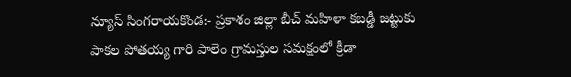న్యూస్ సింగరాయకొండ:- ప్రకాశం జిల్లా బీచ్ మహిళా కబడ్డీ జట్టుకు పాకల పోతయ్య గారి పాలెం గ్రామస్తుల సమక్షంలో క్రీడా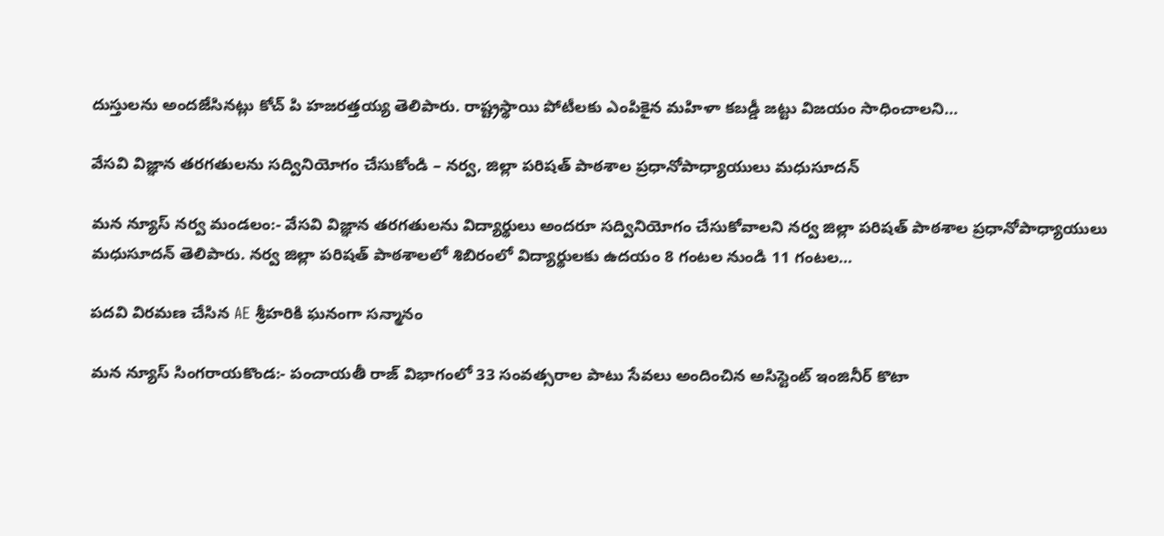దుస్తులను అందజేసినట్లు కోచ్ పి హజరత్తయ్య తెలిపారు. రాష్ట్రస్థాయి పోటీలకు ఎంపికైన మహిళా కబడ్డీ జట్టు విజయం సాధించాలని…

వేసవి విజ్ఞాన తరగతులను సద్వినియోగం చేసుకోండి – నర్వ, జిల్లా పరిషత్ పాఠశాల ప్రధానోపాధ్యాయులు మధుసూదన్

మన న్యూస్ నర్వ మండలం:- వేసవి విజ్ఞాన తరగతులను విద్యార్థులు అందరూ సద్వినియోగం చేసుకోవాలని నర్వ జిల్లా పరిషత్ పాఠశాల ప్రధానోపాధ్యాయులు మధుసూదన్ తెలిపారు. నర్వ జిల్లా పరిషత్ పాఠశాలలో శిబిరంలో విద్యార్థులకు ఉదయం 8 గంటల నుండి 11 గంటల…

పదవి విరమణ చేసిన AE శ్రీహరికి ఘనంగా సన్మానం

మన న్యూస్ సింగరాయకొండ:- పంచాయతీ రాజ్ విభాగంలో 33 సంవత్సరాల పాటు సేవలు అందించిన అసిస్టెంట్ ఇంజినీర్ కొటా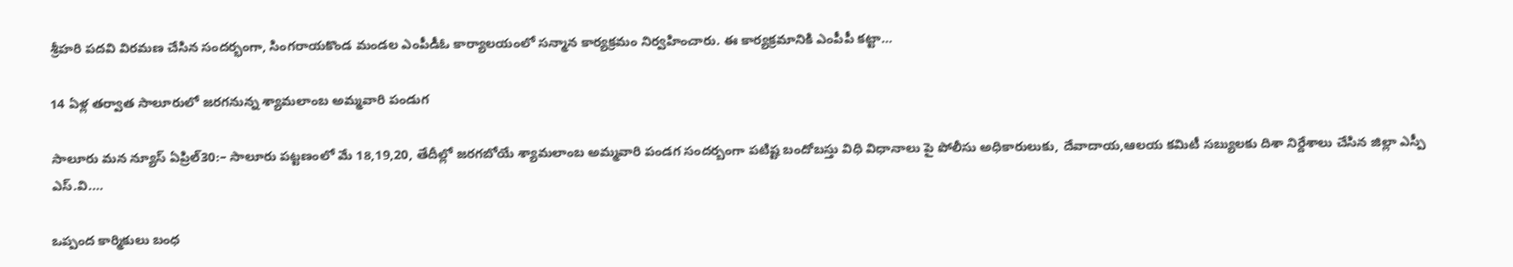శ్రీహరి పదవి విరమణ చేసిన సందర్భంగా, సింగరాయకొండ మండల ఎంపీడీఓ కార్యాలయంలో సన్మాన కార్యక్రమం నిర్వహించారు. ఈ కార్యక్రమానికి ఎంపీపీ కట్టా…

14 ఏళ్ల తర్వాత సాలూరులో జరగనున్న శ్యామలాంబ అమ్మవారి పండుగ

సాలూరు మన న్యూస్ ఏప్రిల్30:– సాలూరు పట్టణంలో మే 18,19,20, తేదీల్లో జరగబోయే శ్యామలాంబ అమ్మవారి పండగ సందర్బంగా పటిష్ట బందోబస్తు విధి విధానాలు పై పోలీసు అధికారులుకు, దేవాదాయ,ఆలయ కమిటీ సబ్యులకు దిశా నిర్దేశాలు చేసిన జిల్లా ఎస్పీ ఎస్.వి.…

ఒప్పంద కార్మికులు బంధ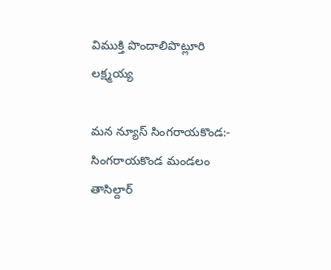విముక్తి పొందాలిపొట్లూరి లక్ష్మయ్య

మన న్యూస్ సింగరాయకొండ:- సింగరాయకొండ మండలం తాసిల్దార్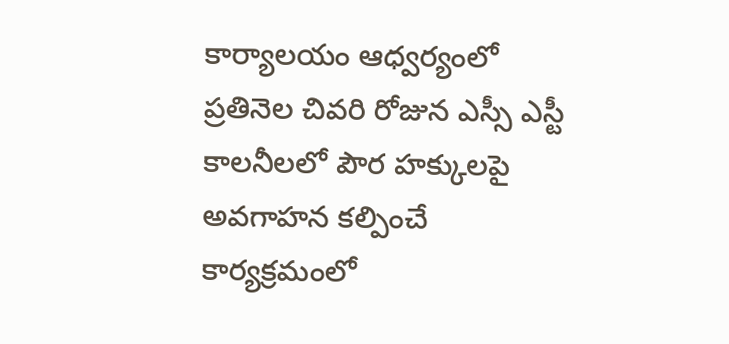కార్యాలయం ఆధ్వర్యంలో ప్రతినెల చివరి రోజున ఎస్సీ ఎస్టీ కాలనీలలో పౌర హక్కులపై అవగాహన కల్పించే కార్యక్రమంలో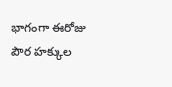భాగంగా ఈరోజు పౌర హక్కుల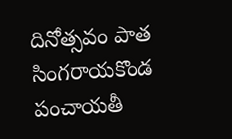దినోత్సవం పాత సింగరాయకొండ పంచాయతీ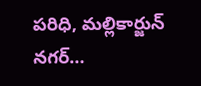పరిధి, మల్లికార్జున్ నగర్…